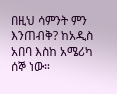በዚህ ሳምንት ምን እንጠብቅ? ከአዲስ አበባ እስከ አሜሪካ
ሰኞ ነው።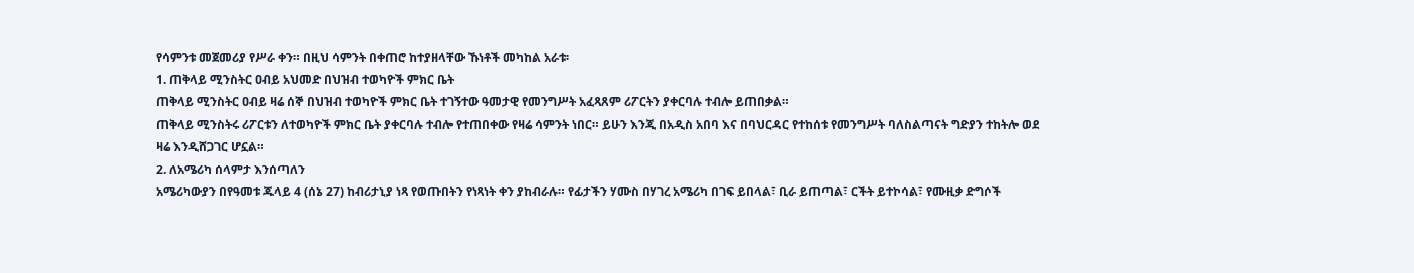የሳምንቱ መጀመሪያ የሥራ ቀን። በዚህ ሳምንት በቀጠሮ ከተያዘላቸው ኹነቶች መካከል አራቱ፡
1. ጠቅላይ ሚንስትር ዐብይ አህመድ በህዝብ ተወካዮች ምክር ቤት
ጠቅላይ ሚንስትር ዐብይ ዛሬ ሰኞ በህዝብ ተወካዮች ምክር ቤት ተገኝተው ዓመታዊ የመንግሥት አፈጻጸም ሪፖርትን ያቀርባሉ ተብሎ ይጠበቃል።
ጠቅላይ ሚንስትሩ ሪፖርቱን ለተወካዮች ምክር ቤት ያቀርባሉ ተብሎ የተጠበቀው የዛሬ ሳምንት ነበር። ይሁን እንጂ በአዲስ አበባ እና በባህርዳር የተከሰቱ የመንግሥት ባለስልጣናት ግድያን ተከትሎ ወደ ዛሬ እንዲሸጋገር ሆኗል።
2. ለአሜሪካ ሰላምታ እንሰጣለን
አሜሪካውያን በየዓመቱ ጁላይ 4 (ሰኔ 27) ከብሪታኒያ ነጻ የወጡበትን የነጻነት ቀን ያከብራሉ። የፊታችን ሃሙስ በሃገረ አሜሪካ በገፍ ይበላል፣ ቢራ ይጠጣል፣ ርችት ይተኮሳል፣ የሙዚቃ ድግሶች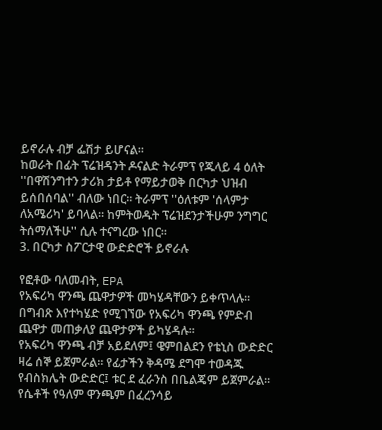ይኖራሉ ብቻ ፌሽታ ይሆናል።
ከወራት በፊት ፕሬዝዳንት ዶናልድ ትራምፕ የጁላይ 4 ዕለት ''በዋሽንግተን ታሪክ ታይቶ የማይታወቅ በርካታ ህዝብ ይሰበሰባል'' ብለው ነበር። ትራምፕ ''ዕለቱም 'ሰላምታ ለአሜሪካ' ይባላል። ከምትወዱት ፕሬዝደንታችሁም ንግግር ትሰማለችሁ'' ሲሉ ተናግረው ነበር።
3. በርካታ ስፖርታዊ ውድድሮች ይኖራሉ

የፎቶው ባለመብት, EPA
የአፍሪካ ዋንጫ ጨዋታዎች መካሄዳቸውን ይቀጥላሉ። በግብጽ እየተካሄድ የሚገኘው የአፍሪካ ዋንጫ የምድብ ጨዋታ መጠቃለያ ጨዋታዎች ይካሄዳሉ።
የአፍሪካ ዋንጫ ብቻ አይደለም፤ ዌምበልደን የቴኒስ ውድድር ዛሬ ሰኞ ይጀምራል። የፊታችን ቅዳሜ ደግሞ ተወዳጁ የብስክሌት ውድድር፤ ቱር ደ ፈራንስ በቤልጄም ይጀምራል። የሴቶች የዓለም ዋንጫም በፈረንሳይ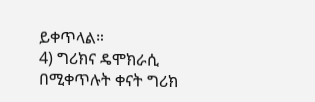ይቀጥላል።
4) ግሪክና ዴሞክራሲ
በሚቀጥሉት ቀናት ግሪክ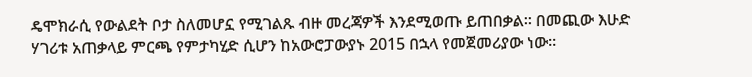ዴሞክራሲ የውልደት ቦታ ስለመሆኗ የሚገልጹ ብዙ መረጃዎች እንደሚወጡ ይጠበቃል። በመጪው እሁድ ሃገሪቱ አጠቃላይ ምርጫ የምታካሂድ ሲሆን ከአውሮፓውያኑ 2015 በኋላ የመጀመሪያው ነው።